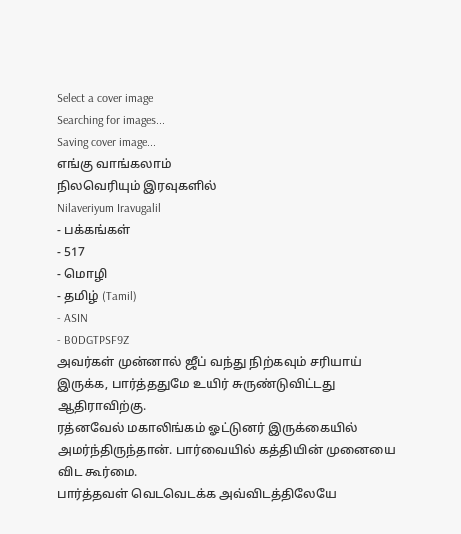Select a cover image
Searching for images...
Saving cover image...
எங்கு வாங்கலாம்
நிலவெரியும் இரவுகளில்
Nilaveriyum Iravugalil
- பக்கங்கள்
- 517
- மொழி
- தமிழ் (Tamil)
- ASIN
- B0DGTPSF9Z
அவர்கள் முன்னால் ஜீப் வந்து நிற்கவும் சரியாய் இருக்க, பார்த்ததுமே உயிர் சுருண்டுவிட்டது ஆதிராவிற்கு.
ரத்னவேல் மகாலிங்கம் ஓட்டுனர் இருக்கையில் அமர்ந்திருந்தான். பார்வையில் கத்தியின் முனையை விட கூர்மை.
பார்த்தவள் வெடவெடக்க அவ்விடத்திலேயே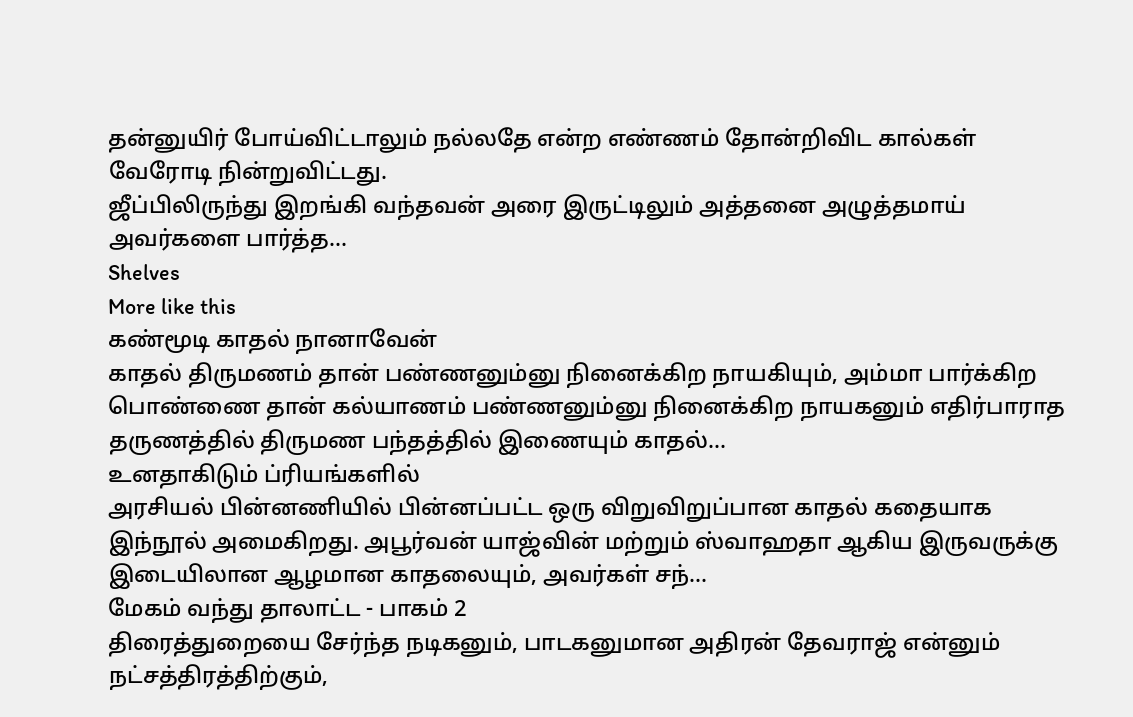தன்னுயிர் போய்விட்டாலும் நல்லதே என்ற எண்ணம் தோன்றிவிட கால்கள் வேரோடி நின்றுவிட்டது.
ஜீப்பிலிருந்து இறங்கி வந்தவன் அரை இருட்டிலும் அத்தனை அழுத்தமாய் அவர்களை பார்த்த…
Shelves
More like this
கண்மூடி காதல் நானாவேன்
காதல் திருமணம் தான் பண்ணனும்னு நினைக்கிற நாயகியும், அம்மா பார்க்கிற பொண்ணை தான் கல்யாணம் பண்ணனும்னு நினைக்கிற நாயகனும் எதிர்பாராத தருணத்தில் திருமண பந்தத்தில் இணையும் காதல்…
உனதாகிடும் ப்ரியங்களில்
அரசியல் பின்னணியில் பின்னப்பட்ட ஒரு விறுவிறுப்பான காதல் கதையாக இந்நூல் அமைகிறது. அபூர்வன் யாஜ்வின் மற்றும் ஸ்வாஹதா ஆகிய இருவருக்கு இடையிலான ஆழமான காதலையும், அவர்கள் சந்…
மேகம் வந்து தாலாட்ட - பாகம் 2
திரைத்துறையை சேர்ந்த நடிகனும், பாடகனுமான அதிரன் தேவராஜ் என்னும் நட்சத்திரத்திற்கும்,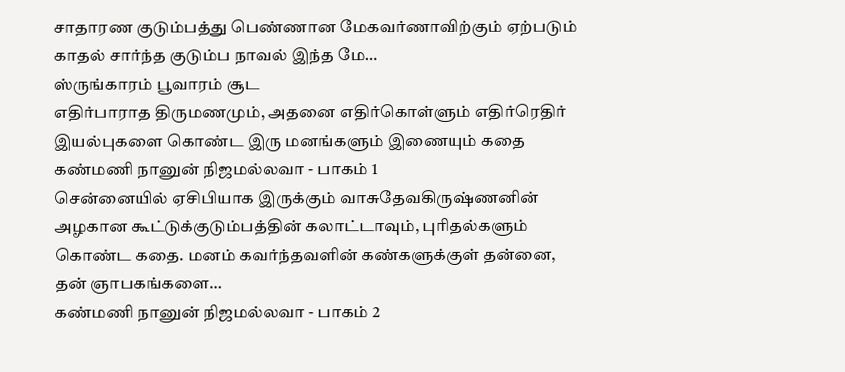சாதாரண குடும்பத்து பெண்ணான மேகவர்ணாவிற்கும் ஏற்படும் காதல் சார்ந்த குடும்ப நாவல் இந்த மே…
ஸ்ருங்காரம் பூவாரம் சூட
எதிர்பாராத திருமணமும், அதனை எதிர்கொள்ளும் எதிர்ரெதிர் இயல்புகளை கொண்ட இரு மனங்களும் இணையும் கதை
கண்மணி நானுன் நிஜமல்லவா - பாகம் 1
சென்னையில் ஏசிபியாக இருக்கும் வாசுதேவகிருஷ்ணனின் அழகான கூட்டுக்குடும்பத்தின் கலாட்டாவும், புரிதல்களும் கொண்ட கதை. மனம் கவர்ந்தவளின் கண்களுக்குள் தன்னை, தன் ஞாபகங்களை…
கண்மணி நானுன் நிஜமல்லவா - பாகம் 2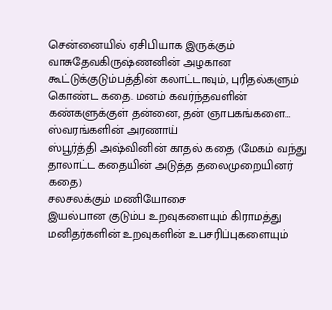சென்னையில் ஏசிபியாக இருக்கும் வாசுதேவகிருஷ்ணனின் அழகான கூட்டுக்குடும்பத்தின் கலாட்டாவும், புரிதல்களும் கொண்ட கதை. மனம் கவர்ந்தவளின் கண்களுக்குள் தன்னை, தன் ஞாபகங்களை…
ஸ்வரங்களின் அரணாய்
ஸ்பூர்த்தி அஷ்வினின் காதல் கதை (மேகம் வந்து தாலாட்ட கதையின் அடுத்த தலைமுறையினர் கதை)
சலசலக்கும் மணியோசை
இயல்பான குடும்ப உறவுகளையும் கிராமத்து மனிதர்களின் உறவுகளின் உபசரிப்புகளையும்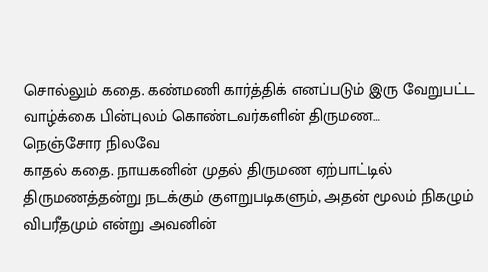சொல்லும் கதை. கண்மணி கார்த்திக் எனப்படும் இரு வேறுபட்ட வாழ்க்கை பின்புலம் கொண்டவர்களின் திருமண…
நெஞ்சோர நிலவே
காதல் கதை. நாயகனின் முதல் திருமண ஏற்பாட்டில் திருமணத்தன்று நடக்கும் குளறுபடிகளும், அதன் மூலம் நிகழும் விபரீதமும் என்று அவனின்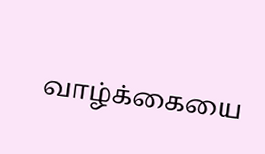வாழ்க்கையை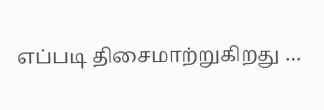எப்படி திசைமாற்றுகிறது …